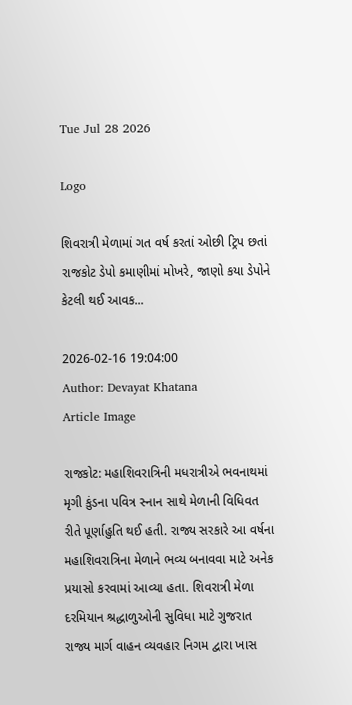Tue Jul 28 2026

Logo

શિવરાત્રી મેળામાં ગત વર્ષ કરતાં ઓછી ટ્રિપ છતાં રાજકોટ ડેપો કમાણીમાં મોખરે, જાણો કયા ડેપોને કેટલી થઈ આવક...

2026-02-16 19:04:00
Author: Devayat Khatana
Article Image

રાજકોટ: મહાશિવરાત્રિની મધરાત્રીએ ભવનાથમાં મૃગી કુંડના પવિત્ર સ્નાન સાથે મેળાની વિધિવત રીતે પૂર્ણાહુતિ થઈ હતી. રાજ્ય સરકારે આ વર્ષના મહાશિવરાત્રિના મેળાને ભવ્ય બનાવવા માટે અનેક પ્રયાસો કરવામાં આવ્યા હતા. શિવરાત્રી મેળા દરમિયાન શ્રદ્ધાળુઓની સુવિધા માટે ગુજરાત રાજ્ય માર્ગ વાહન વ્યવહાર નિગમ દ્વારા ખાસ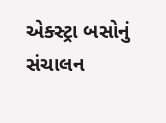એક્સ્ટ્રા બસોનું સંચાલન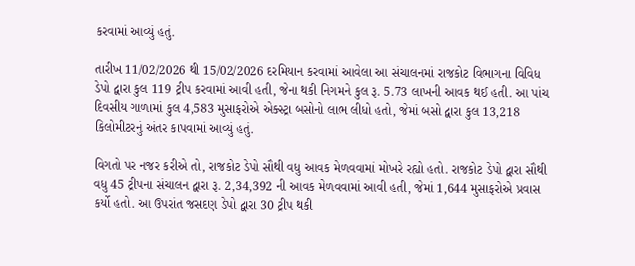કરવામાં આવ્યું હતું.

તારીખ 11/02/2026 થી 15/02/2026 દરમિયાન કરવામાં આવેલા આ સંચાલનમાં રાજકોટ વિભાગના વિવિધ ડેપો દ્વારા કુલ 119 ટ્રીપ કરવામાં આવી હતી, જેના થકી નિગમને કુલ રૂ. 5.73 લાખની આવક થઈ હતી. આ પાંચ દિવસીય ગાળામાં કુલ 4,583 મુસાફરોએ એક્સ્ટ્રા બસોનો લાભ લીધો હતો, જેમાં બસો દ્વારા કુલ 13,218 કિલોમીટરનું અંતર કાપવામાં આવ્યું હતું.

વિગતો પર નજર કરીએ તો, રાજકોટ ડેપો સૌથી વધુ આવક મેળવવામાં મોખરે રહ્યો હતો. રાજકોટ ડેપો દ્વારા સૌથી વધુ 45 ટ્રીપના સંચાલન દ્વારા રૂ. 2,34,392 ની આવક મેળવવામાં આવી હતી, જેમાં 1,644 મુસાફરોએ પ્રવાસ કર્યો હતો. આ ઉપરાંત જસદણ ડેપો દ્વારા 30 ટ્રીપ થકી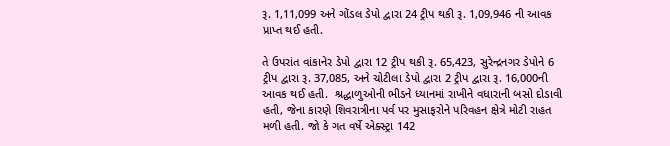રૂ. 1,11,099 અને ગોંડલ ડેપો દ્વારા 24 ટ્રીપ થકી રૂ. 1,09,946 ની આવક પ્રાપ્ત થઈ હતી.

તે ઉપરાંત વાંકાનેર ડેપો દ્વારા 12 ટ્રીપ થકી રૂ. 65,423, સુરેન્દ્રનગર ડેપોને 6 ટ્રીપ દ્વારા રૂ. 37,085, અને ચોટીલા ડેપો દ્વારા 2 ટ્રીપ દ્વારા રૂ. 16,000ની આવક થઈ હતી.  શ્રદ્ધાળુઓની ભીડને ધ્યાનમાં રાખીને વધારાની બસો દોડાવી હતી, જેના કારણે શિવરાત્રીના પર્વ પર મુસાફરોને પરિવહન ક્ષેત્રે મોટી રાહત મળી હતી. જો કે ગત વર્ષે એક્સ્ટ્રા 142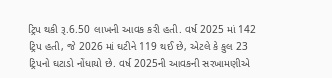ટ્રિપ થકી રૂ.6.50 લાખની આવક કરી હતી. વર્ષ 2025 માં 142 ટ્રિપ હતી, જે 2026 માં ઘટીને 119 થઈ છે, એટલે કે કુલ 23 ટ્રિપનો ઘટાડો નોંધાયો છે. વર્ષ 2025ની આવકની સરખામણીએ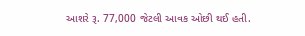આશરે રૂ. 77,000 જેટલી આવક ઓછી થઈ હતી.